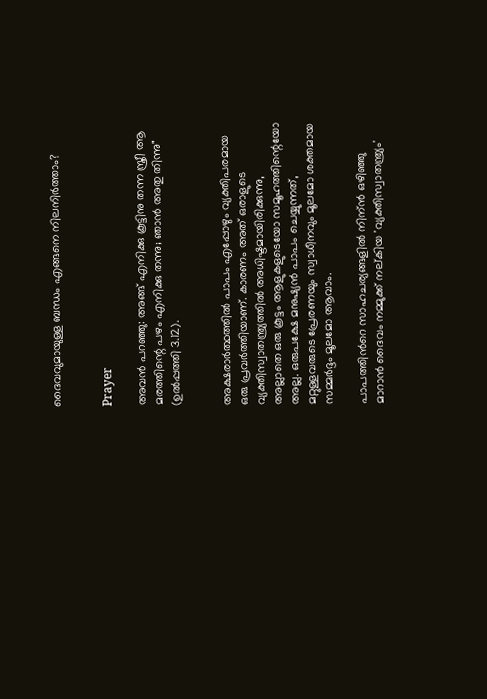ദൈവവുമായുള്ള ബന്ധം എങ്ങനെ നിലനിര്‍ത്താം?


Prayer

അവന്‍ പറഞ്ഞു: അങ്ങ് എനിക്കു കൂട്ടിനു തന്ന സ്ത്രീ ആ മരത്തിന്റെ പഴം എനിക്കു തന്നു; ഞാന്‍ അതു തിന്നു" (ഉൽപ്പത്തി 3.12).


അക്ഷരാർത്ഥത്തിൽ പാപം എപ്പോഴും വ്യക്തിപരമായ ഒരു പ്രവർത്തിയാണ്. കാരണം അത് ഒരാളുടെ വ്യക്തിസ്വാതന്ത്ര്യത്തിൽ അധിഷ്ടമായിരിക്കുന്നു, അല്ലാതെ ഒരു കൂട്ടം ആളുകളുടെയോ സമൂഹത്തിന്റെയോ അല്ല. ഒരുപക്ഷേ മനുഷ്യന്‍ പാപം ചെയ്യുന്നത്, മറ്റുള്ളവരുടെ പ്രേരണയും സ്വാധീനവും മൂലമോ ശക്തമായ സമ്മർദ്ദം മൂലമോ ആവാം.

പാപത്തിന്‍റെ സാഹചര്യങ്ങളില്‍ നിന്ന്‍ ഒഴിഞ്ഞു മാറാന്‍ ദൈവം നമ്മുക്ക് നല്കിയ 'വ്യക്തിസ്വാതന്ത്ര്യം'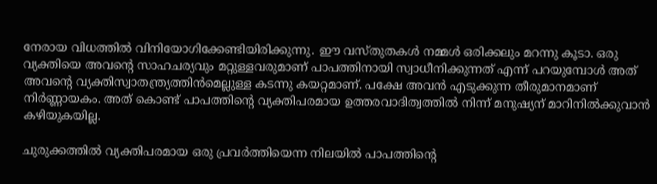നേരായ വിധത്തില്‍ വിനിയോഗിക്കേണ്ടിയിരിക്കുന്നു. ഈ വസ്തുതകൾ നമ്മൾ ഒരിക്കലും മറന്നു കൂടാ. ഒരു വ്യക്തിയെ അവന്റെ സാഹചര്യവും മറ്റുള്ളവരുമാണ് പാപത്തിനായി സ്വാധീനിക്കുന്നത് എന്ന് പറയുമ്പോൾ അത് അവന്‍റെ വ്യക്തിസ്വാതന്ത്ര്യത്തിന്‍മെല്ലുള്ള കടന്നു കയറ്റമാണ്. പക്ഷേ അവന്‍ എടുക്കുന്ന തീരുമാനമാണ് നിര്‍ണ്ണായകം. അത് കൊണ്ട് പാപത്തിന്റെ വ്യക്തിപരമായ ഉത്തരവാദിത്വത്തിൽ നിന്ന് മനുഷ്യന് മാറിനിൽക്കുവാൻ കഴിയുകയില്ല.

ചുരുക്കത്തില്‍ വ്യക്തിപരമായ ഒരു പ്രവർത്തിയെന്ന നിലയിൽ പാപത്തിന്റെ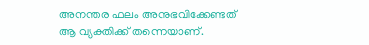അനന്തര ഫലം അനുഭവിക്കേണ്ടത് ആ വ്യക്തിക്ക് തന്നെയാണ്.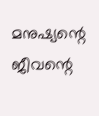മനുഷ്യന്റെ ജീവന്റെ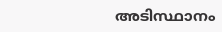അടിസ്ഥാനം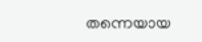തന്നെയായ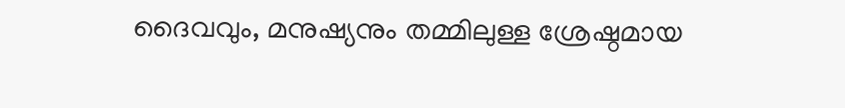ദൈവവും, മനുഷ്യനും തമ്മിലുള്ള ശ്രേഷ്ഠമായ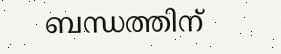ബന്ധത്തിന്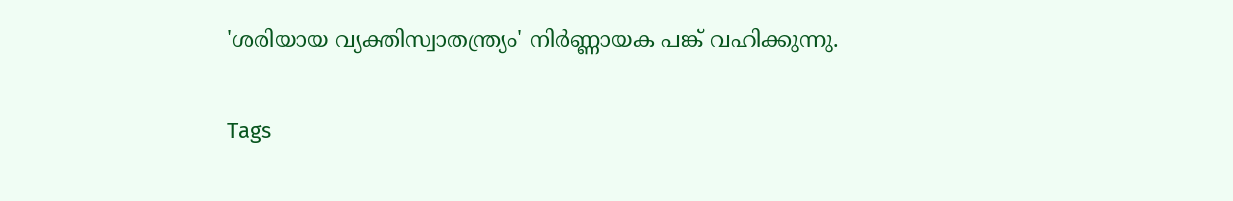'ശരിയായ വ്യക്തിസ്വാതന്ത്ര്യം' നിര്‍ണ്ണായക പങ്ക് വഹിക്കുന്നു.

Tags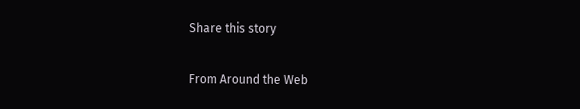Share this story

From Around the Web